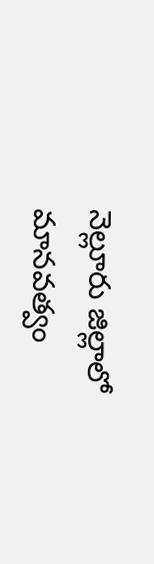నెల్లూరు జిల్లాలో మానవత్వం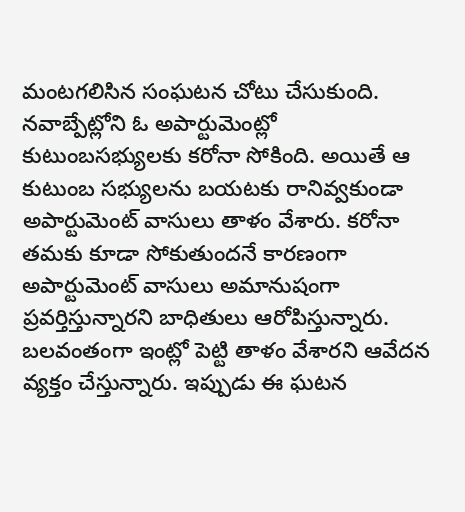మంటగలిసిన సంఘటన చోటు చేసుకుంది. నవాబ్పేట్లోని ఓ అపార్టుమెంట్లో కుటుంబసభ్యులకు కరోనా సోకింది. అయితే ఆ కుటుంబ సభ్యులను బయటకు రానివ్వకుండా అపార్టుమెంట్ వాసులు తాళం వేశారు. కరోనా తమకు కూడా సోకుతుందనే కారణంగా అపార్టుమెంట్ వాసులు అమానుషంగా ప్రవర్తిస్తున్నారని బాధితులు ఆరోపిస్తున్నారు. బలవంతంగా ఇంట్లో పెట్టి తాళం వేశారని ఆవేదన వ్యక్తం చేస్తున్నారు. ఇప్పుడు ఈ ఘటన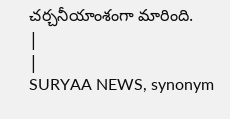చర్చనీయాంశంగా మారింది.
|
|
SURYAA NEWS, synonym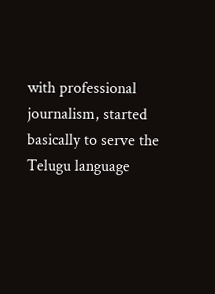with professional journalism, started basically to serve the Telugu language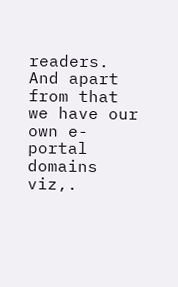readers. And apart from that we have our own e-portal domains viz,.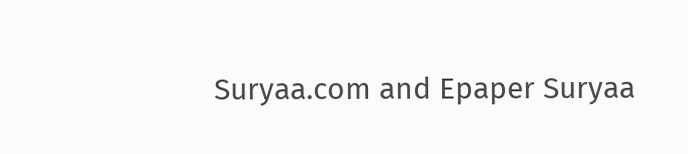Suryaa.com and Epaper Suryaa